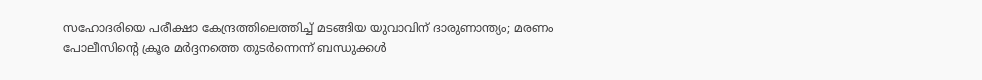സഹോദരിയെ പരീക്ഷാ കേന്ദ്രത്തിലെത്തിച്ച് മടങ്ങിയ യുവാവിന് ദാരുണാന്ത്യം; മരണം പോലീസിന്റെ ക്രൂര മർദ്ദനത്തെ തുടർന്നെന്ന് ബന്ധുക്കൾ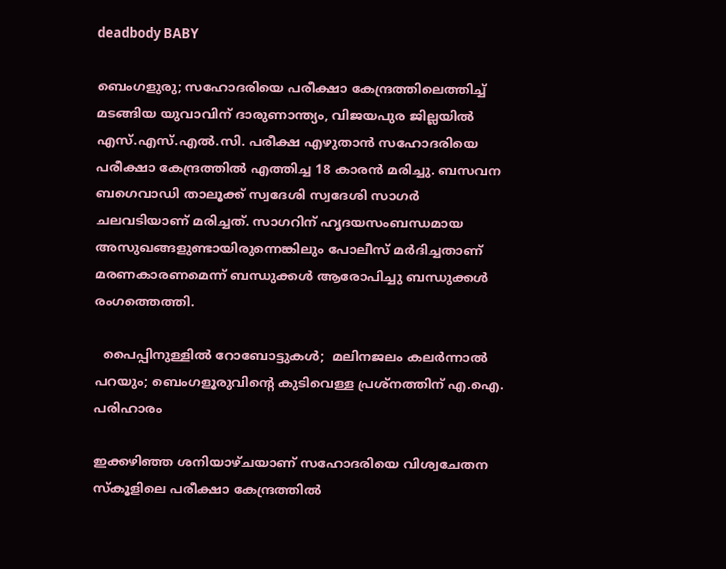deadbody BABY

ബെംഗളുരു; സഹോദരിയെ പരീക്ഷാ കേന്ദ്രത്തിലെത്തിച്ച് മടങ്ങിയ യുവാവിന് ദാരുണാന്ത്യം, വിജയപുര ജില്ലയിൽ എസ്.എസ്.എൽ.സി. പരീക്ഷ എഴുതാൻ സഹോദരിയെ പരീക്ഷാ കേന്ദ്രത്തിൽ എത്തിച്ച 18 കാരൻ മരിച്ചു. ബസവന ബഗെവാഡി താലൂക്ക് സ്വദേശി സ്വദേശി സാഗർ ചലവടിയാണ് മരിച്ചത്. സാഗറിന് ഹൃദയസംബന്ധമായ അസുഖങ്ങളുണ്ടായിരുന്നെങ്കിലും പോലീസ് മർദിച്ചതാണ് മരണകാരണമെന്ന് ബന്ധുക്കൾ ആരോപിച്ചു ബന്ധുക്കൾ രംഗത്തെത്തി.

  പൈപ്പിനുള്ളിൽ റോബോട്ടുകൾ;  മലിനജലം കലർന്നാൽ പറയും; ബെംഗളൂരുവിന്റെ കുടിവെള്ള പ്രശ്നത്തിന് എ.ഐ. പരിഹാരം

ഇക്കഴിഞ്ഞ ശനിയാഴ്ചയാണ് സഹോദരിയെ വിശ്വചേതന സ്കൂളിലെ പരീക്ഷാ കേന്ദ്രത്തിൽ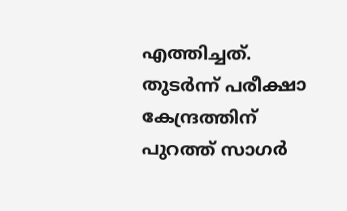എത്തിച്ചത്. തുടർന്ന് പരീക്ഷാ കേന്ദ്രത്തിന്‌ പുറത്ത് സാഗർ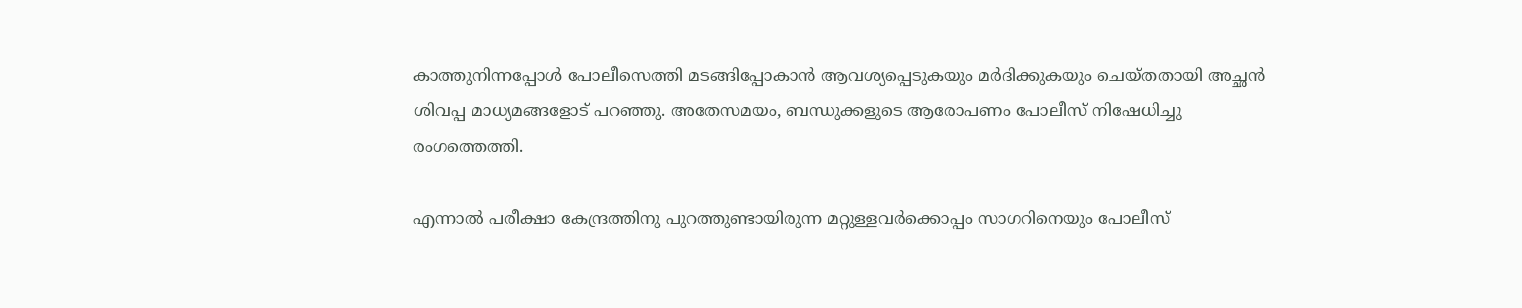കാത്തുനിന്നപ്പോൾ പോലീസെത്തി മടങ്ങിപ്പോകാൻ ആവശ്യപ്പെടുകയും മർദിക്കുകയും ചെയ്തതായി അച്ഛൻ ശിവപ്പ മാധ്യമങ്ങളോട് പറഞ്ഞു. അതേസമയം, ബന്ധുക്കളുടെ ആരോപണം പോലീസ് നിഷേധിച്ചു രംഗത്തെത്തി.

എന്നാൽ പരീക്ഷാ കേന്ദ്രത്തിനു പുറത്തുണ്ടായിരുന്ന മറ്റുള്ളവർക്കൊപ്പം സാഗറിനെയും പോലീസ്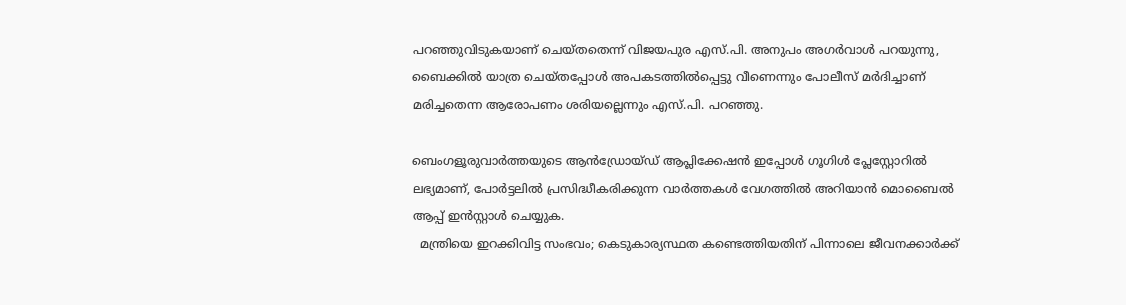പറഞ്ഞുവിടുകയാണ് ചെയ്തതെന്ന് വിജയപുര എസ്.പി. അനുപം അഗർവാൾ പറയുന്നു, ബൈക്കിൽ യാത്ര ചെയ്തപ്പോൾ അപകടത്തിൽപ്പെട്ടു വീണെന്നും പോലീസ് മർദിച്ചാണ് മരിച്ചതെന്ന ആരോപണം ശരിയല്ലെന്നും എസ്.പി. പറഞ്ഞു.

ബെംഗളൂരുവാർത്തയുടെ ആൻഡ്രോയ്ഡ് ആപ്ലിക്കേഷൻ ഇപ്പോൾ ഗൂഗിൾ പ്ലേസ്റ്റോറിൽ ലഭ്യമാണ്, പോർട്ടലിൽ പ്രസിദ്ധീകരിക്കുന്ന വാർത്തകൾ വേഗത്തിൽ അറിയാൻ മൊബൈൽ ആപ്പ് ഇൻസ്റ്റാൾ ചെയ്യുക.
  മന്ത്രിയെ ഇറക്കിവിട്ട സംഭവം; കെടുകാര്യസ്ഥത കണ്ടെത്തിയതിന് പിന്നാലെ ജീവനക്കാർക്ക്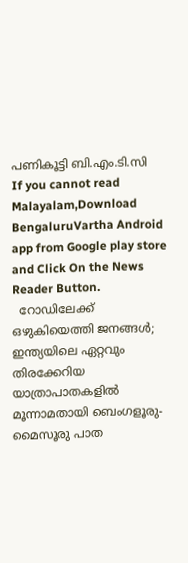പണികൂട്ടി ബി.എം.ടി.സി
If you cannot read Malayalam,Download BengaluruVartha Android app from Google play store and Click On the News Reader Button.
  റോഡിലേക്ക് ഒഴുകിയെത്തി ജനങ്ങൾ; ഇന്ത്യയിലെ ഏറ്റവും തിരക്കേറിയ യാത്രാപാതകളിൽ മൂന്നാമതായി ബെംഗളൂരു-മൈസൂരു പാത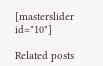[masterslider id="10"]

Related posts